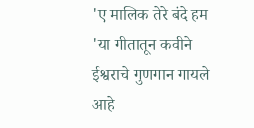'ए मालिक तेरे बंदे हम 'या गीतातून कवीने ईश्वराचे गुणगान गायले आहे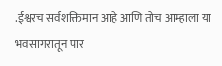.ईश्वरच सर्वशक्तिमान आहे आणि तोच आम्हाला या भवसागरातून पार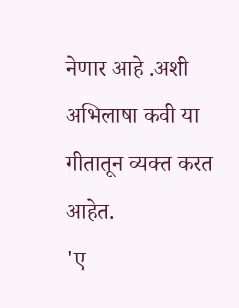नेणार आहे .अशी अभिलाषा कवी या गीतातून व्यक्त करत आहेत.
'ए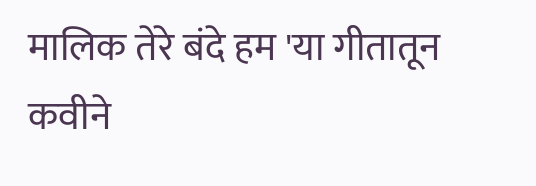मालिक तेरे बंदे हम 'या गीतातून कवीने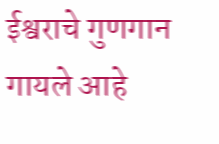ईश्वराचे गुणगान गायले आहे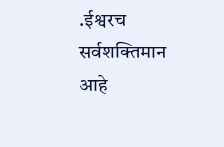.ईश्वरच सर्वशक्तिमान आहे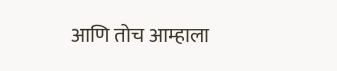आणि तोच आम्हाला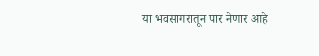या भवसागरातून पार नेणार आहे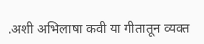.अशी अभिलाषा कवी या गीतातून व्यक्त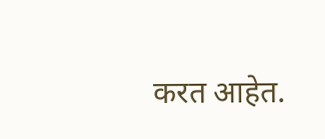करत आहेत.